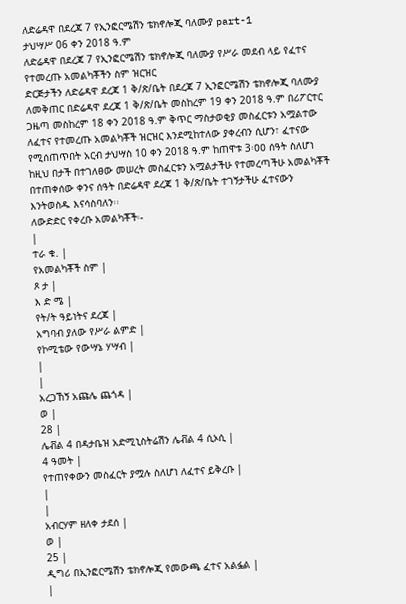ለድሬዳዋ በደረጃ 7 የኢንፎርሜሽን ቴክኖሎጂ ባለሙያ part-1
ታህሣሥ 06 ቀን 2018 ዓ.ም
ለድሬዳዋ በደረጃ 7 የኢንፎርሜሽን ቴክኖሎጂ ባለሙያ የሥራ መደብ ላይ የፈተና የተመረጡ አመልካቾችን ስም ዝርዝር
ድርጅታችን ለድሬዳዋ ደረጃ 1 ቅ/ጽ/ቤት በደረጃ 7 ኢንፎርሜሽን ቴክኖሎጂ ባለሙያ ለመቅጠር በድሬዳዋ ደረጃ 1 ቅ/ጽ/ቤት መስከረም 19 ቀን 2018 ዓ.ም በሪፖርተር ጋዜጣ መስከረም 18 ቀን 2018 ዓ.ም ቅጥር ማስታወቂያ መስፈርቱን አሟልተው ለፈተና የተመረጡ አመልካቾች ዝርዝር እንደሚከተለው ያቀረብን ሲሆን፣ ፈተናው የሚሰጠጥበት አርብ ታህሣስ 10 ቀን 2018 ዓ.ም ከጠዋቱ 3፡ዐዐ ሰዓት ስለሆነ ከዚህ በታች በተገለፀው መሠረት መስፈርቱን አሟልታችሁ የተመረጣችሁ አመልካቾች በተጠቀሰው ቀንና ሰዓት በድሬዳዋ ደረጃ 1 ቅ/ጽ/ቤት ተገኝታችሁ ፈተናውን እንትወስዱ እናሳስባለን፡፡
ለውድድር የቀረቡ አመልካቾች፡-
|
ተራ ቁ. |
የአመልካቾች ስም |
ጾ ታ |
እ ድ ሜ |
የት/ት ዓይነትና ደረጃ |
አግባብ ያለው የሥራ ልምድ |
የኮሚቴው የውሣኔ ሃሣብ |
|
|
አረጋኸኝ አጩሌ ጨጎዳ |
ወ |
28 |
ሌቭል 4 በዳታቤዝ አድሚኒስትሬሽን ሌቭል 4 ሲኦሲ |
4 ዓመት |
የተጠየቀውን መስፈርት ያሟሉ ስለሆነ ለፈተና ይቅረቡ |
|
|
አብርሃም ዘለቀ ታደሰ |
ወ |
25 |
ዲግሪ በኢንፎርሜሽን ቴክኖሎጂ የመውጫ ፈተና አልፏል |
|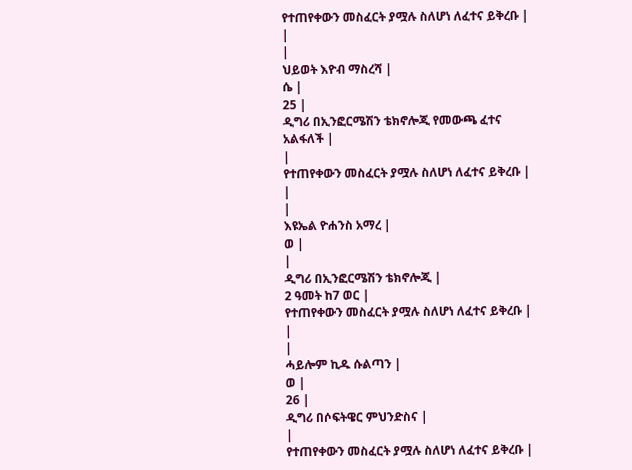የተጠየቀውን መስፈርት ያሟሉ ስለሆነ ለፈተና ይቅረቡ |
|
|
ህይወት እዮብ ማስረሻ |
ሴ |
25 |
ዲግሪ በኢንፎርሜሽን ቴክኖሎጂ የመውጫ ፈተና አልፋለች |
|
የተጠየቀውን መስፈርት ያሟሉ ስለሆነ ለፈተና ይቅረቡ |
|
|
እዩኤል ዮሐንስ አማረ |
ወ |
|
ዲግሪ በኢንፎርሜሽን ቴክኖሎጂ |
2 ዓመት ከ7 ወር |
የተጠየቀውን መስፈርት ያሟሉ ስለሆነ ለፈተና ይቅረቡ |
|
|
ሓይሎም ኪዱ ሱልጣን |
ወ |
26 |
ዲግሪ በሶፍትዌር ምህንድስና |
|
የተጠየቀውን መስፈርት ያሟሉ ስለሆነ ለፈተና ይቅረቡ |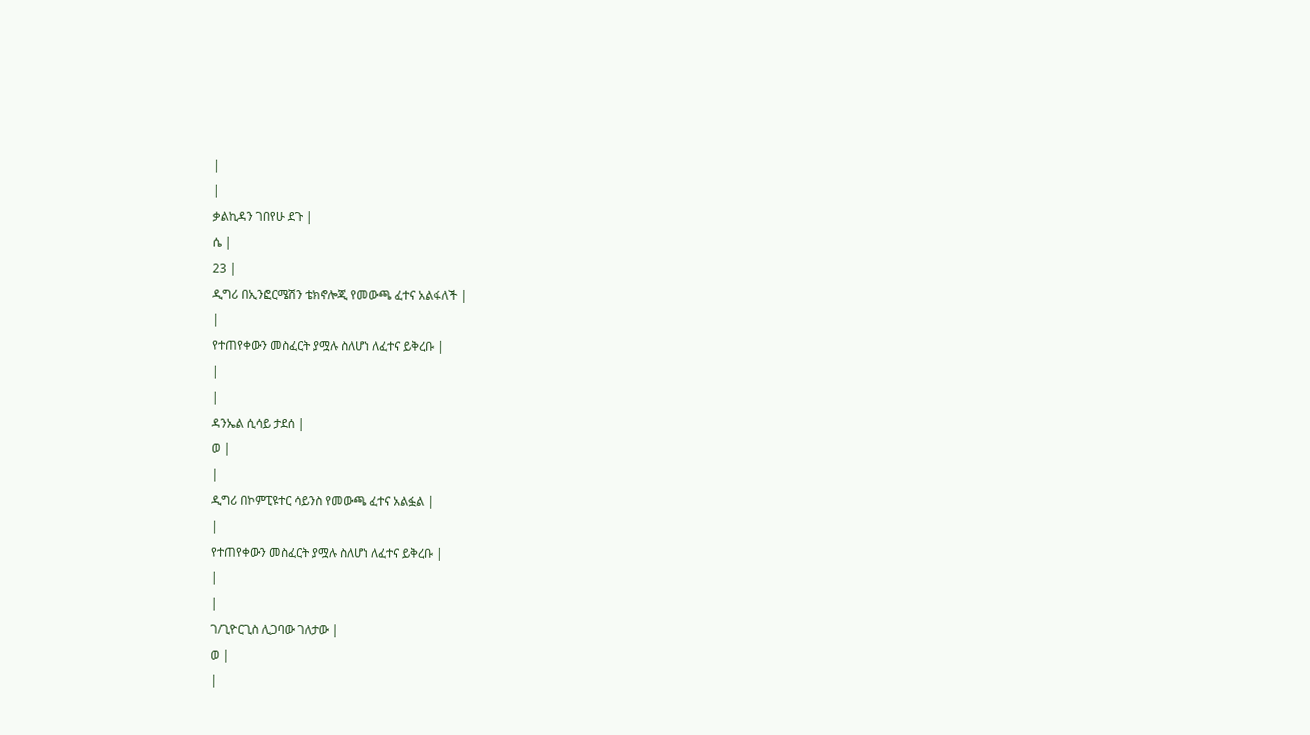|
|
ቃልኪዳን ገበየሁ ደጉ |
ሴ |
23 |
ዲግሪ በኢንፎርሜሽን ቴክኖሎጂ የመውጫ ፈተና አልፋለች |
|
የተጠየቀውን መስፈርት ያሟሉ ስለሆነ ለፈተና ይቅረቡ |
|
|
ዳንኤል ሲሳይ ታደሰ |
ወ |
|
ዲግሪ በኮምፒዩተር ሳይንስ የመውጫ ፈተና አልፏል |
|
የተጠየቀውን መስፈርት ያሟሉ ስለሆነ ለፈተና ይቅረቡ |
|
|
ገ/ጊዮርጊስ ሊጋባው ገለታው |
ወ |
|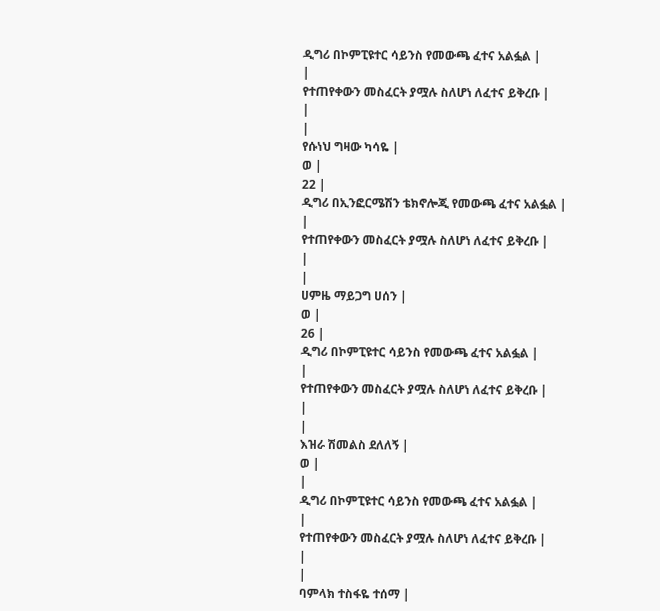ዲግሪ በኮምፒዩተር ሳይንስ የመውጫ ፈተና አልፏል |
|
የተጠየቀውን መስፈርት ያሟሉ ስለሆነ ለፈተና ይቅረቡ |
|
|
የሱነህ ግዛው ካሳዬ |
ወ |
22 |
ዲግሪ በኢንፎርሜሽን ቴክኖሎጂ የመውጫ ፈተና አልፏል |
|
የተጠየቀውን መስፈርት ያሟሉ ስለሆነ ለፈተና ይቅረቡ |
|
|
ሀምዜ ማይጋግ ሀሰን |
ወ |
26 |
ዲግሪ በኮምፒዩተር ሳይንስ የመውጫ ፈተና አልፏል |
|
የተጠየቀውን መስፈርት ያሟሉ ስለሆነ ለፈተና ይቅረቡ |
|
|
እዝራ ሽመልስ ደለለኝ |
ወ |
|
ዲግሪ በኮምፒዩተር ሳይንስ የመውጫ ፈተና አልፏል |
|
የተጠየቀውን መስፈርት ያሟሉ ስለሆነ ለፈተና ይቅረቡ |
|
|
ባምላክ ተስፋዬ ተሰማ |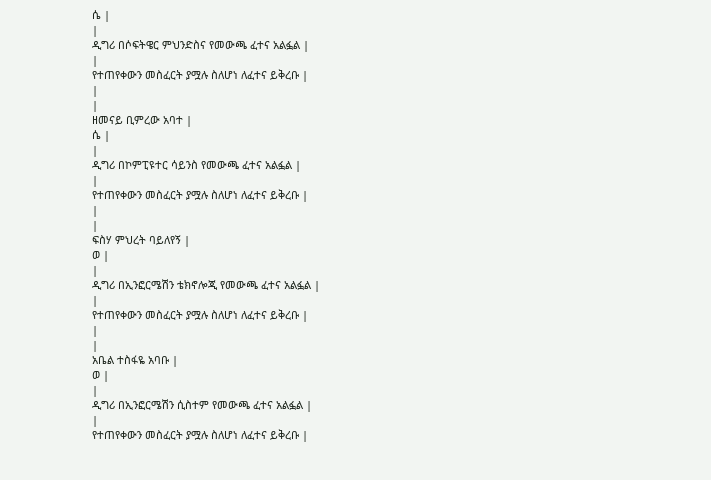ሴ |
|
ዲግሪ በሶፍትዌር ምህንድስና የመውጫ ፈተና አልፏል |
|
የተጠየቀውን መስፈርት ያሟሉ ስለሆነ ለፈተና ይቅረቡ |
|
|
ዘመናይ ቢምረው አባተ |
ሴ |
|
ዲግሪ በኮምፒዩተር ሳይንስ የመውጫ ፈተና አልፏል |
|
የተጠየቀውን መስፈርት ያሟሉ ስለሆነ ለፈተና ይቅረቡ |
|
|
ፍስሃ ምህረት ባይለየኝ |
ወ |
|
ዲግሪ በኢንፎርሜሽን ቴክኖሎጂ የመውጫ ፈተና አልፏል |
|
የተጠየቀውን መስፈርት ያሟሉ ስለሆነ ለፈተና ይቅረቡ |
|
|
አቤል ተስፋዬ አባቡ |
ወ |
|
ዲግሪ በኢንፎርሜሽን ሲስተም የመውጫ ፈተና አልፏል |
|
የተጠየቀውን መስፈርት ያሟሉ ስለሆነ ለፈተና ይቅረቡ |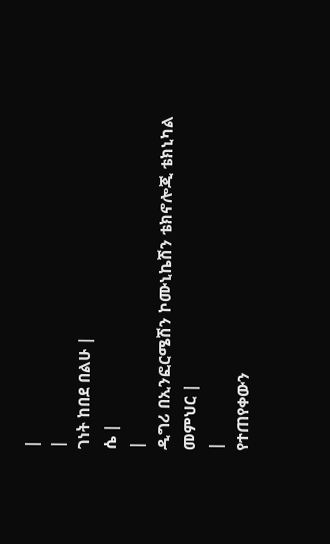|
|
ገነት ከበደ በልሁ |
ሴ |
|
ዲግሪ በኢንፎርሜሽን ኮሙኒኬሽን ቴክኖሎጂ ቴክኒካል መምህር |
|
የተጠየቀውን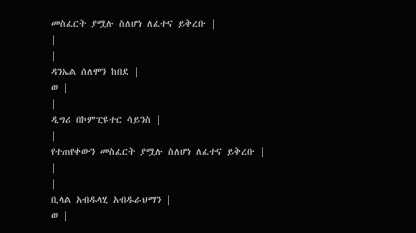መስፈርት ያሟሉ ስለሆነ ለፈተና ይቅረቡ |
|
|
ዳንኤል ሰለሞን ከበደ |
ወ |
|
ዲግሪ በኮምፒዩተር ሳይንስ |
|
የተጠየቀውን መስፈርት ያሟሉ ስለሆነ ለፈተና ይቅረቡ |
|
|
ቢላል አብዱላሂ አብዱራህማን |
ወ |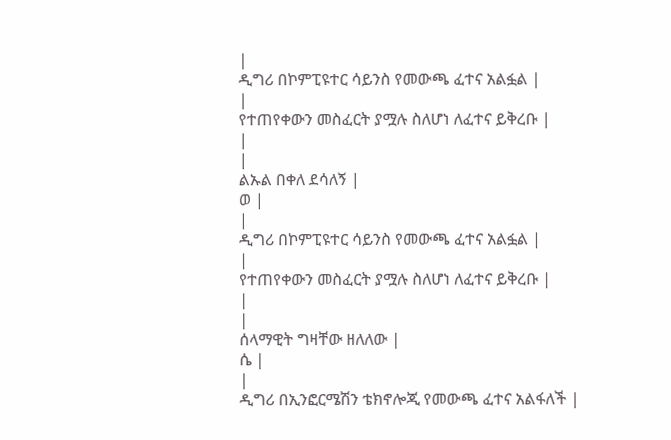|
ዲግሪ በኮምፒዩተር ሳይንስ የመውጫ ፈተና አልፏል |
|
የተጠየቀውን መስፈርት ያሟሉ ስለሆነ ለፈተና ይቅረቡ |
|
|
ልኡል በቀለ ደሳለኝ |
ወ |
|
ዲግሪ በኮምፒዩተር ሳይንስ የመውጫ ፈተና አልፏል |
|
የተጠየቀውን መስፈርት ያሟሉ ስለሆነ ለፈተና ይቅረቡ |
|
|
ሰላማዊት ግዛቸው ዘለለው |
ሴ |
|
ዲግሪ በኢንፎርሜሽን ቴክኖሎጂ የመውጫ ፈተና አልፋለች |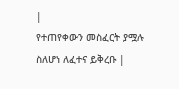|
የተጠየቀውን መስፈርት ያሟሉ ስለሆነ ለፈተና ይቅረቡ |